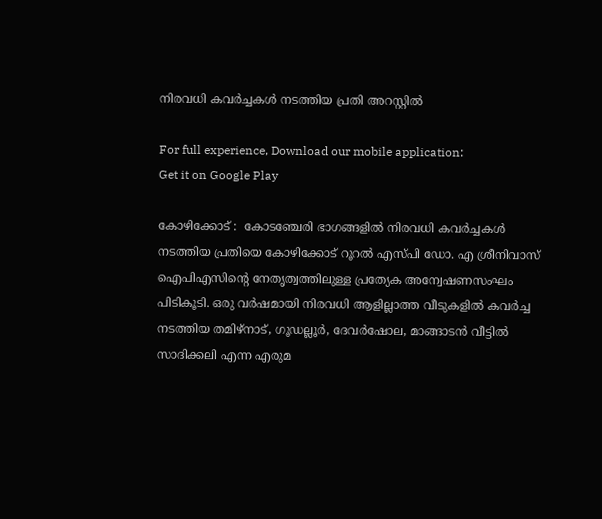നിരവധി കവർച്ചകൾ നടത്തിയ പ്രതി അറസ്റ്റിൽ

For full experience, Download our mobile application:
Get it on Google Play

കോഴിക്കോട് :  കോടഞ്ചേരി ഭാഗങ്ങളിൽ നിരവധി കവർച്ചകൾ നടത്തിയ പ്രതിയെ കോഴിക്കോട് റൂറൽ എസ്പി ഡോ. എ ശ്രീനിവാസ് ഐപിഎസിന്റെ നേതൃത്വത്തിലുള്ള പ്രത്യേക അന്വേഷണസംഘം പിടികൂടി. ഒരു വർഷമായി നിരവധി ആളില്ലാത്ത വീടുകളിൽ കവർച്ച നടത്തിയ തമിഴ്നാട്, ഗൂഡല്ലൂർ, ദേവർഷോല, മാങ്ങാടൻ വീട്ടിൽ സാദിക്കലി എന്ന എരുമ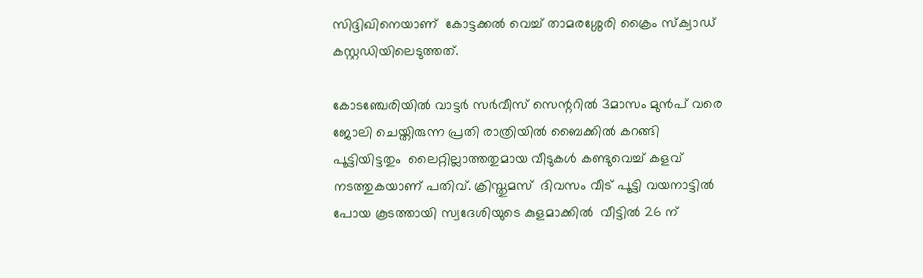സിദ്ദിഖിനെയാണ്  കോട്ടക്കൽ വെച്ച് താമരശ്ശേരി ക്രൈം സ്‌ക്വാഡ് കസ്റ്റഡിയിലെടുത്തത്.

കോടഞ്ചേരിയിൽ വാട്ടർ സർവീസ് സെന്ററിൽ 3മാസം മുൻപ് വരെ ജോലി ചെയ്തിരുന്ന പ്രതി രാത്രിയിൽ ബൈക്കിൽ കറങ്ങി പൂട്ടിയിട്ടതും  ലൈറ്റില്ലാത്തതുമായ വീടുകൾ കണ്ടുവെച്ച് കളവ് നടത്തുകയാണ് പതിവ്. ക്രിസ്തുമസ്  ദിവസം വീട് പൂട്ടി വയനാട്ടിൽ പോയ കൂടത്തായി സ്വദേശിയുടെ കുളമാക്കിൽ  വീട്ടിൽ 26 ന്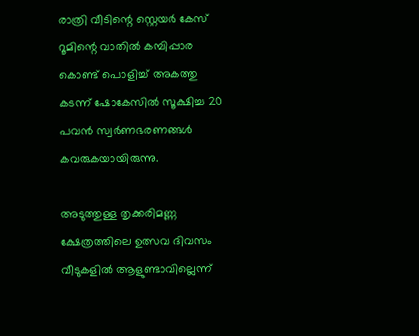രാത്രി വീടിന്റെ സ്റ്റെയർ കേസ്‌ റൂമിന്റെ വാതിൽ കമ്പിപ്പാര കൊണ്ട് പൊളിച്ച് അകത്തു കടന്ന് ഷോകേസിൽ സൂക്ഷിച്ച 20 പവൻ സ്വർണഭരണങ്ങൾ കവരുകയായിരുന്നു.

അടുത്തുള്ള തൃക്കരിമണ്ണ ക്ഷേത്രത്തിലെ ഉത്സവ ദിവസം വീടുകളിൽ ആളുണ്ടാവില്ലെന്ന്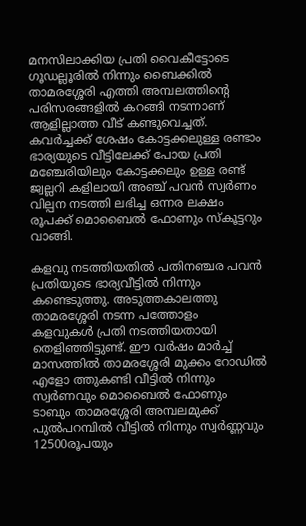മനസിലാക്കിയ പ്രതി വൈകീട്ടോടെ ഗൂഡല്ലൂരിൽ നിന്നും ബൈക്കിൽ താമരശ്ശേരി എത്തി അമ്പലത്തിന്റെ പരിസരങ്ങളിൽ കറങ്ങി നടന്നാണ് ആളില്ലാത്ത വീട് കണ്ടുവെച്ചത്. കവർച്ചക്ക് ശേഷം കോട്ടക്കലുള്ള രണ്ടാം ഭാര്യയുടെ വീട്ടിലേക്ക് പോയ പ്രതി മഞ്ചേരിയിലും കോട്ടക്കലും ഉള്ള രണ്ട് ജ്വല്ലറി കളിലായി അഞ്ച് പവൻ സ്വർണം വില്പന നടത്തി ലഭിച്ച ഒന്നര ലക്ഷം രൂപക്ക് മൊബൈൽ ഫോണും സ്കൂട്ടറും വാങ്ങി.

കളവു നടത്തിയതിൽ പതിനഞ്ചര പവൻ പ്രതിയുടെ ഭാര്യവീട്ടിൽ നിന്നും കണ്ടെടുത്തു. അടുത്തകാലത്തു താമരശ്ശേരി നടന്ന പത്തോളം  കളവുകൾ പ്രതി നടത്തിയതായി തെളിഞ്ഞിട്ടുണ്ട്. ഈ വർഷം മാർച്ച്‌ മാസത്തിൽ താമരശ്ശേരി മുക്കം റോഡിൽ എളോ ത്തുകണ്ടി വീട്ടിൽ നിന്നും സ്വർണവും മൊബൈൽ ഫോണും ടാബും താമരശ്ശേരി അമ്പലമുക്ക് പുൽപറമ്പിൽ വീട്ടിൽ നിന്നും സ്വർണ്ണവും 12500രൂപയും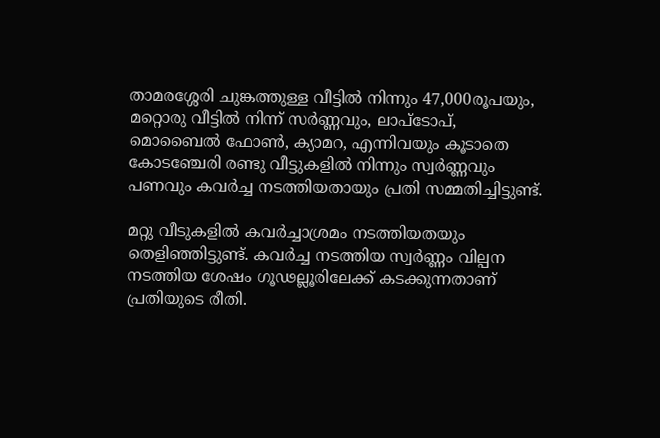താമരശ്ശേരി ചുങ്കത്തുള്ള വീട്ടിൽ നിന്നും 47,000രൂപയും, മറ്റൊരു വീട്ടിൽ നിന്ന് സർണ്ണവും, ലാപ്ടോപ്, മൊബൈൽ ഫോൺ, ക്യാമറ, എന്നിവയും കൂടാതെ കോടഞ്ചേരി രണ്ടു വീട്ടുകളിൽ നിന്നും സ്വർണ്ണവും പണവും കവർച്ച നടത്തിയതായും പ്രതി സമ്മതിച്ചിട്ടുണ്ട്.

മറ്റു വീടുകളിൽ കവർച്ചാശ്രമം നടത്തിയതയും തെളിഞ്ഞിട്ടുണ്ട്. കവർച്ച നടത്തിയ സ്വർണ്ണം വില്പന നടത്തിയ ശേഷം ഗൂഢല്ലൂരിലേക്ക് കടക്കുന്നതാണ് പ്രതിയുടെ രീതി.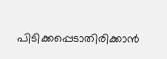പിടിക്കപ്പെടാതിരിക്കാൻ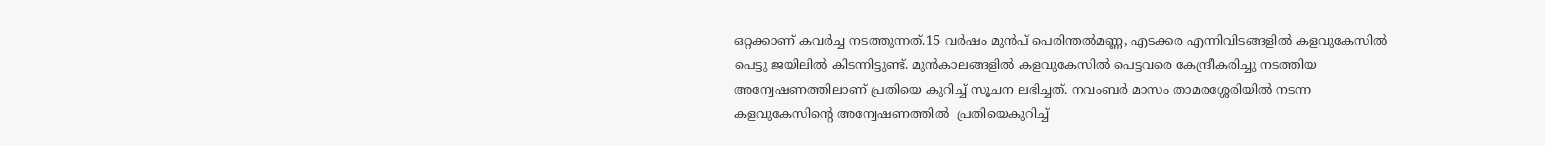ഒറ്റക്കാണ് കവർച്ച നടത്തുന്നത്.15 വർഷം മുൻപ് പെരിന്തൽമണ്ണ, എടക്കര എന്നിവിടങ്ങളിൽ കളവുകേസിൽ പെട്ടു ജയിലിൽ കിടന്നിട്ടുണ്ട്. മുൻകാലങ്ങളിൽ കളവുകേസിൽ പെട്ടവരെ കേന്ദ്രീകരിച്ചു നടത്തിയ അന്വേഷണത്തിലാണ് പ്രതിയെ കുറിച്ച് സൂചന ലഭിച്ചത്. നവംബർ മാസം താമരശ്ശേരിയിൽ നടന്ന കളവുകേസിന്റെ അന്വേഷണത്തിൽ  പ്രതിയെകുറിച്ച്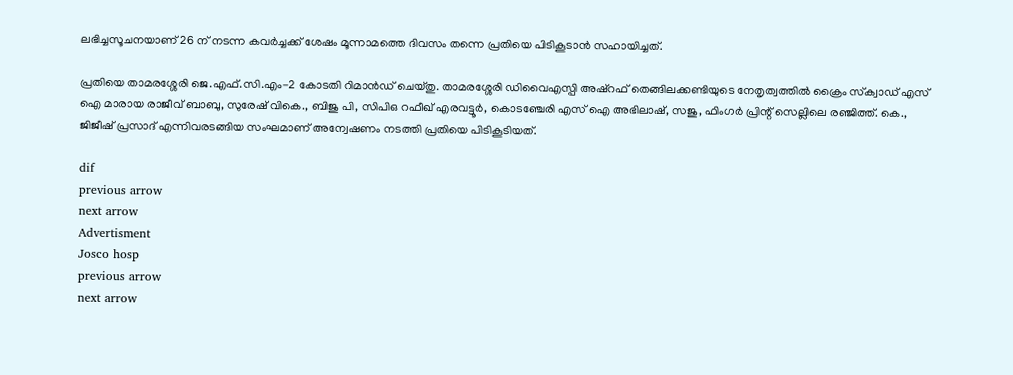ലഭിച്ചസൂചനയാണ് 26 ന് നടന്ന കവർച്ചക്ക് ശേഷം മൂന്നാമത്തെ ദിവസം തന്നെ പ്രതിയെ പിടികൂടാൻ സഹായിച്ചത്.

പ്രതിയെ താമരശ്ശേരി ജെ.എഫ്.സി.എം-2 കോടതി റിമാൻഡ് ചെയ്തു. താമരശ്ശേരി ഡിവൈഎസ്പി അഷ്‌റഫ്‌ തെങ്ങിലക്കണ്ടിയുടെ നേതൃത്വത്തിൽ ക്രൈം സ്‌ക്വാഡ് എസ് ഐ മാരായ രാജീവ് ബാബു, സുരേഷ് വികെ., ബിജു പി, സിപിഒ റഫീഖ് എരവട്ടൂർ, കൊടഞ്ചേരി എസ് ഐ അഭിലാഷ്, സജു, ഫിംഗർ പ്രിന്റ് സെല്ലിലെ രഞ്ജിത്ത്. കെ., ജിജീഷ് പ്രസാദ് എന്നിവരടങ്ങിയ സംഘമാണ് അന്വേഷണം നടത്തി പ്രതിയെ പിടികൂടിയത്.

dif
previous arrow
next arrow
Advertisment
Josco hosp
previous arrow
next arrow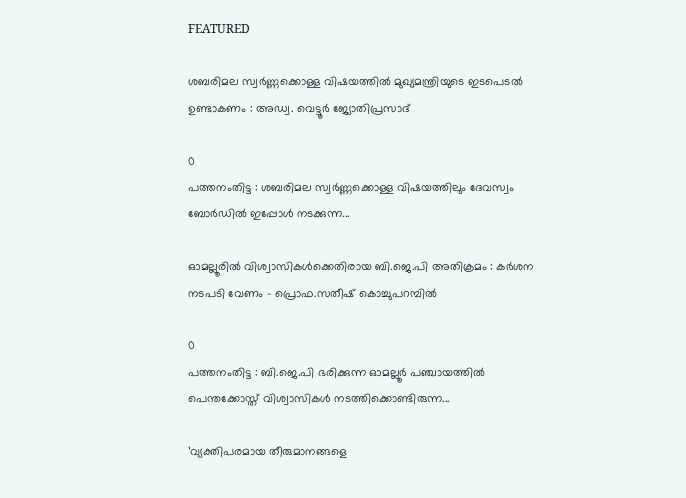FEATURED

ശബരിമല സ്വർണ്ണക്കൊള്ള വിഷയത്തിൽ മുഖ്യമന്ത്രിയുടെ ഇടപെടൽ ഉണ്ടാകണം : അഡ്വ. വെട്ടൂർ ജ്യോതിപ്രസാദ്

0
പത്തനംതിട്ട : ശബരിമല സ്വർണ്ണക്കൊള്ള വിഷയത്തിലും ദേവസ്വം ബോർഡിൽ ഇപ്പോൾ നടക്കുന്ന...

ഓമല്ലൂരിൽ വിശ്വാസികൾക്കെതിരായ ബി.ജെ.പി അതിക്രമം : കർശന നടപടി വേണം – പ്രൊഫ.സതീഷ് കൊച്ചുപറമ്പിൽ

0
പത്തനംതിട്ട : ബി.ജെ.പി ഭരിക്കുന്ന ഓമല്ലൂർ പഞ്ചായത്തിൽ പെന്തക്കോസ്ത് വിശ്വാസികൾ നടത്തിക്കൊണ്ടിരുന്ന...

’വ്യക്തിപരമായ തീരുമാനങ്ങളെ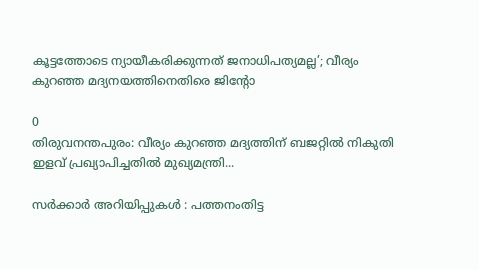കൂട്ടത്തോടെ ന്യായീകരിക്കുന്നത് ജനാധിപത്യമല്ല’; വീര്യം കുറഞ്ഞ മദ്യനയത്തിനെതിരെ ജിന്റോ

0
തിരുവനന്തപുരം: വീര്യം കുറഞ്ഞ മദ്യത്തിന് ബജറ്റില്‍ നികുതി ഇളവ് പ്രഖ്യാപിച്ചതില്‍ മുഖ്യമന്ത്രി...

സര്‍ക്കാര്‍ അറിയിപ്പുകള്‍ : പത്തനംതിട്ട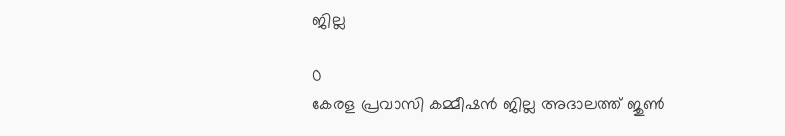ജില്ല

0
കേരള പ്രവാസി കമ്മീഷന്‍ ജില്ല അദാലത്ത് ജുണ്‍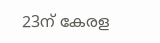23ന് കേരള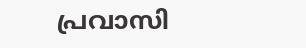പ്രവാസി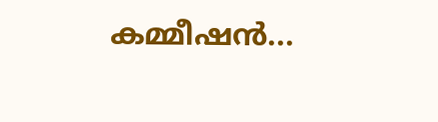കമ്മീഷന്‍...